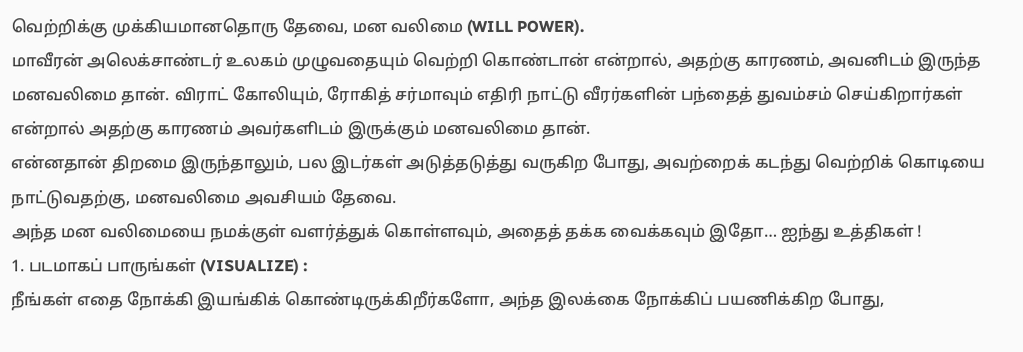வெற்றிக்கு முக்கியமானதொரு தேவை, மன வலிமை (WILL POWER).
மாவீரன் அலெக்சாண்டர் உலகம் முழுவதையும் வெற்றி கொண்டான் என்றால், அதற்கு காரணம், அவனிடம் இருந்த மனவலிமை தான். விராட் கோலியும், ரோகித் சர்மாவும் எதிரி நாட்டு வீரர்களின் பந்தைத் துவம்சம் செய்கிறார்கள் என்றால் அதற்கு காரணம் அவர்களிடம் இருக்கும் மனவலிமை தான்.
என்னதான் திறமை இருந்தாலும், பல இடர்கள் அடுத்தடுத்து வருகிற போது, அவற்றைக் கடந்து வெற்றிக் கொடியை நாட்டுவதற்கு, மனவலிமை அவசியம் தேவை.
அந்த மன வலிமையை நமக்குள் வளர்த்துக் கொள்ளவும், அதைத் தக்க வைக்கவும் இதோ… ஐந்து உத்திகள் !
1. படமாகப் பாருங்கள் (VISUALIZE) :
நீங்கள் எதை நோக்கி இயங்கிக் கொண்டிருக்கிறீர்களோ, அந்த இலக்கை நோக்கிப் பயணிக்கிற போது,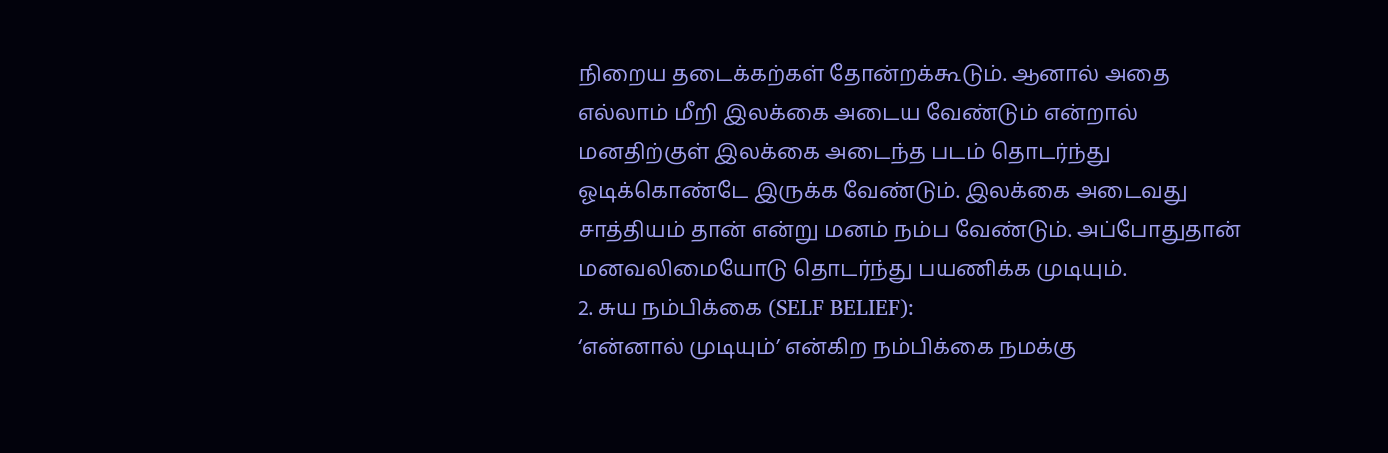நிறைய தடைக்கற்கள் தோன்றக்கூடும். ஆனால் அதை எல்லாம் மீறி இலக்கை அடைய வேண்டும் என்றால் மனதிற்குள் இலக்கை அடைந்த படம் தொடர்ந்து ஓடிக்கொண்டே இருக்க வேண்டும். இலக்கை அடைவது சாத்தியம் தான் என்று மனம் நம்ப வேண்டும். அப்போதுதான் மனவலிமையோடு தொடர்ந்து பயணிக்க முடியும்.
2. சுய நம்பிக்கை (SELF BELIEF):
‘என்னால் முடியும்’ என்கிற நம்பிக்கை நமக்கு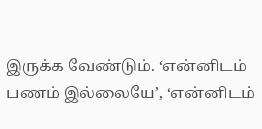இருக்க வேண்டும். ‘என்னிடம் பணம் இல்லையே’, ‘என்னிடம்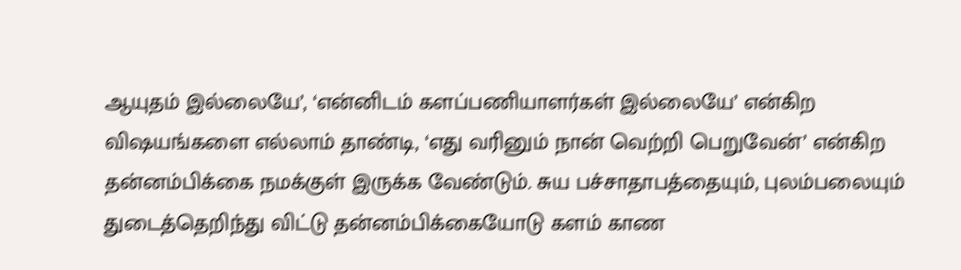ஆயுதம் இல்லையே’, ‘என்னிடம் களப்பணியாளர்கள் இல்லையே’ என்கிற விஷயங்களை எல்லாம் தாண்டி, ‘எது வரினும் நான் வெற்றி பெறுவேன்’ என்கிற தன்னம்பிக்கை நமக்குள் இருக்க வேண்டும். சுய பச்சாதாபத்தையும், புலம்பலையும் துடைத்தெறிந்து விட்டு தன்னம்பிக்கையோடு களம் காண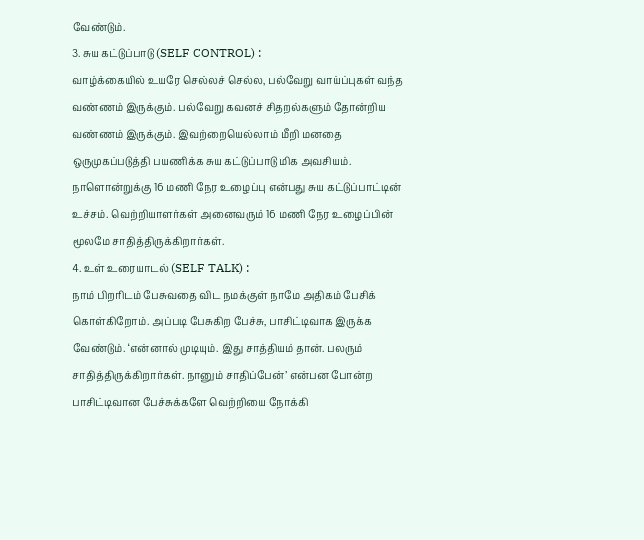வேண்டும்.
3. சுய கட்டுப்பாடு (SELF CONTROL) :
வாழ்க்கையில் உயரே செல்லச் செல்ல, பல்வேறு வாய்ப்புகள் வந்த வண்ணம் இருக்கும். பல்வேறு கவனச் சிதறல்களும் தோன்றிய வண்ணம் இருக்கும். இவற்றையெல்லாம் மீறி மனதை ஒருமுகப்படுத்தி பயணிக்க சுய கட்டுப்பாடு மிக அவசியம். நாளொன்றுக்கு 16 மணி நேர உழைப்பு என்பது சுய கட்டுப்பாட்டின் உச்சம். வெற்றியாளர்கள் அனைவரும் 16 மணி நேர உழைப்பின் மூலமே சாதித்திருக்கிறார்கள்.
4. உள் உரையாடல் (SELF TALK) :
நாம் பிறரிடம் பேசுவதை விட நமக்குள் நாமே அதிகம் பேசிக் கொள்கிறோம். அப்படி பேசுகிற பேச்சு, பாசிட்டிவாக இருக்க வேண்டும். ‘என்னால் முடியும். இது சாத்தியம் தான். பலரும் சாதித்திருக்கிறார்கள். நானும் சாதிப்பேன்’ என்பன போன்ற பாசிட்டிவான பேச்சுக்களே வெற்றியை நோக்கி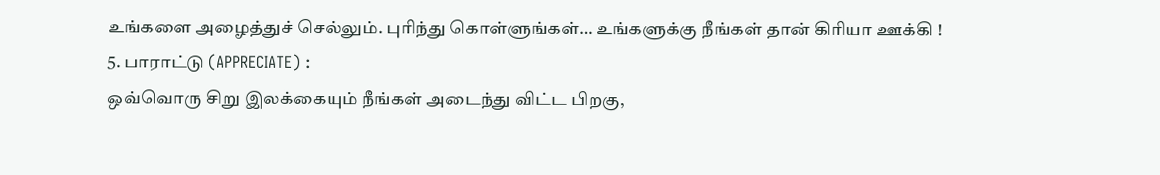உங்களை அழைத்துச் செல்லும். புரிந்து கொள்ளுங்கள்… உங்களுக்கு நீங்கள் தான் கிரியா ஊக்கி !
5. பாராட்டு (APPRECIATE) :
ஒவ்வொரு சிறு இலக்கையும் நீங்கள் அடைந்து விட்ட பிறகு,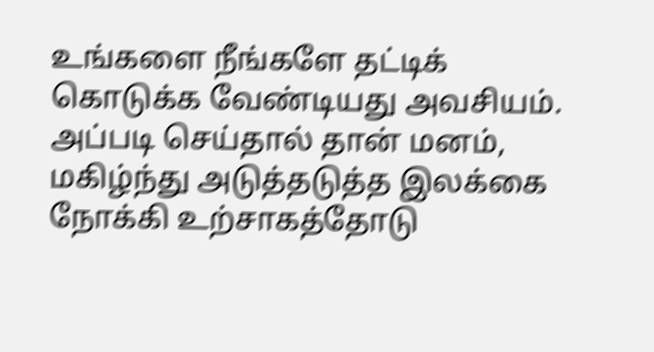உங்களை நீங்களே தட்டிக் கொடுக்க வேண்டியது அவசியம். அப்படி செய்தால் தான் மனம், மகிழ்ந்து அடுத்தடுத்த இலக்கை நோக்கி உற்சாகத்தோடு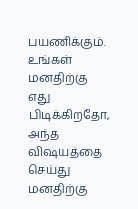பயணிக்கும். உங்கள் மனதிற்கு எது பிடிக்கிறதோ, அந்த விஷயத்தை செய்து மனதிற்கு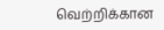வெற்றிக்கான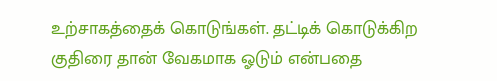உற்சாகத்தைக் கொடுங்கள். தட்டிக் கொடுக்கிற குதிரை தான் வேகமாக ஓடும் என்பதை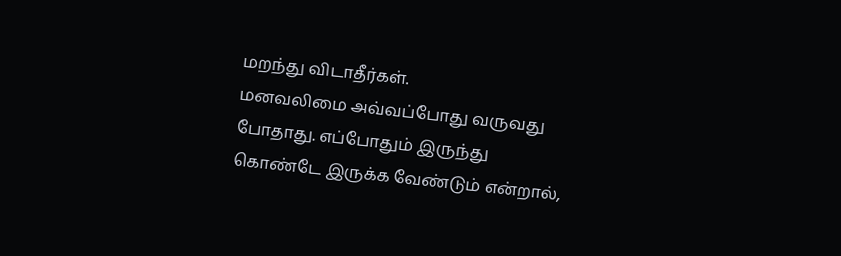மறந்து விடாதீர்கள்.
மனவலிமை அவ்வப்போது வருவது போதாது. எப்போதும் இருந்து கொண்டே இருக்க வேண்டும் என்றால்,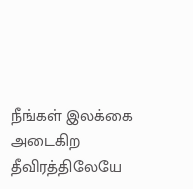நீங்கள் இலக்கை அடைகிற தீவிரத்திலேயே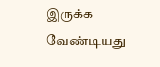இருக்க வேண்டியது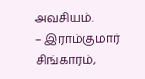அவசியம்.
– இராம்குமார் சிங்காரம்,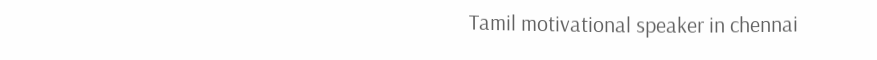Tamil motivational speaker in chennai